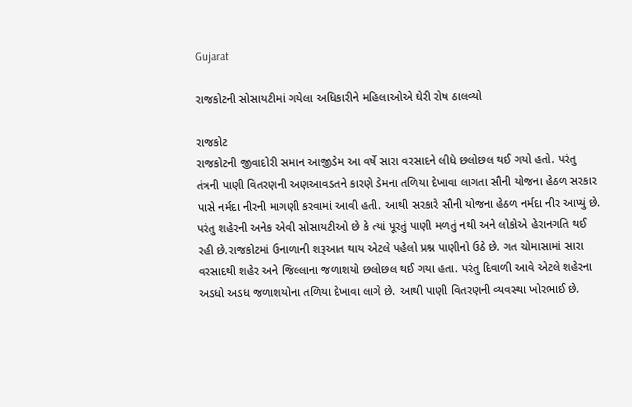Gujarat

રાજકોટની સોસાયટીમાં ગયેલા અધિકારીને મહિલાઓએ ઘેરી રોષ ઠાલવ્યો

રાજકોટ
રાજકોટની જીવાદોરી સમાન આજીડેમ આ વર્ષે સારા વરસાદને લીધે છલોછલ થઈ ગયો હતો. પરંતુ તંત્રની પાણી વિતરણની અણઆવડતને કારણે ડેમના તળિયા દેખાવા લાગતા સૌની યોજના હેઠળ સરકાર પાસે નર્મદા નીરની માગણી કરવામાં આવી હતી. આથી સરકારે સૌની યોજના હેઠળ નર્મદા નીર આપ્યું છે. પરંતુ શહેરની અનેક એવી સોસાયટીઓ છે કે ત્યાં પૂરતું પાણી મળતું નથી અને લોકોએ હેરાનગતિ થઈ રહી છે.રાજકોટમાં ઉનાળાની શરૂઆત થાય એટલે પહેલો પ્રશ્ન પાણીનો ઉઠે છે. ગત ચોમાસામાં સારા વરસાદથી શહેર અને જિલ્લાના જળાશયો છલોછલ થઈ ગયા હતા. પરંતુ દિવાળી આવે એટલે શહેરના અડધો અડધ જળાશયોના તળિયા દેખાવા લાગે છે. આથી પાણી વિતરણની વ્યવસ્થા ખોરભાઈ છે.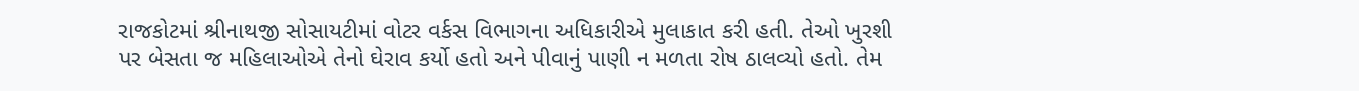રાજકોટમાં શ્રીનાથજી સોસાયટીમાં વોટર વર્કસ વિભાગના અધિકારીએ મુલાકાત કરી હતી. તેઓ ખુરશી પર બેસતા જ મહિલાઓએ તેનો ઘેરાવ કર્યો હતો અને પીવાનું પાણી ન મળતા રોષ ઠાલવ્યો હતો. તેમ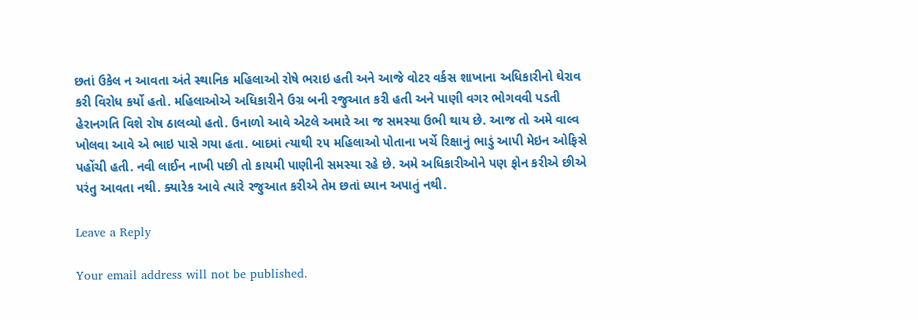છતાં ઉકેલ ન આવતા અંતે સ્થાનિક મહિલાઓ રોષે ભરાઇ હતી અને આજે વોટર વર્કસ શાખાના અધિકારીનો ઘેરાવ કરી વિરોધ કર્યો હતો. મહિલાઓએ અધિકારીને ઉગ્ર બની રજુઆત કરી હતી અને પાણી વગર ભોગવવી પડતી હેરાનગતિ વિશે રોષ ઠાલવ્યો હતો. ઉનાળો આવે એટલે અમારે આ જ સમસ્યા ઉભી થાય છે. આજ તો અમે વાલ્વ ખોલવા આવે એ ભાઇ પાસે ગયા હતા. બાદમાં ત્યાથી ૨૫ મહિલાઓ પોતાના ખર્ચે રિક્ષાનું ભાડું આપી મેઇન ઓફિસે પહોંચી હતી. નવી લાઈન નાખી પછી તો કાયમી પાણીની સમસ્યા રહે છે. અમે અધિકારીઓને પણ ફોન કરીએ છીએ પરંતુ આવતા નથી. ક્યારેક આવે ત્યારે રજુઆત કરીએ તેમ છતાં ધ્યાન અપાતું નથી.

Leave a Reply

Your email address will not be published.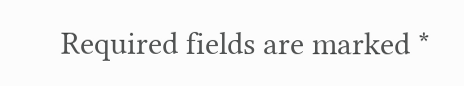Required fields are marked *